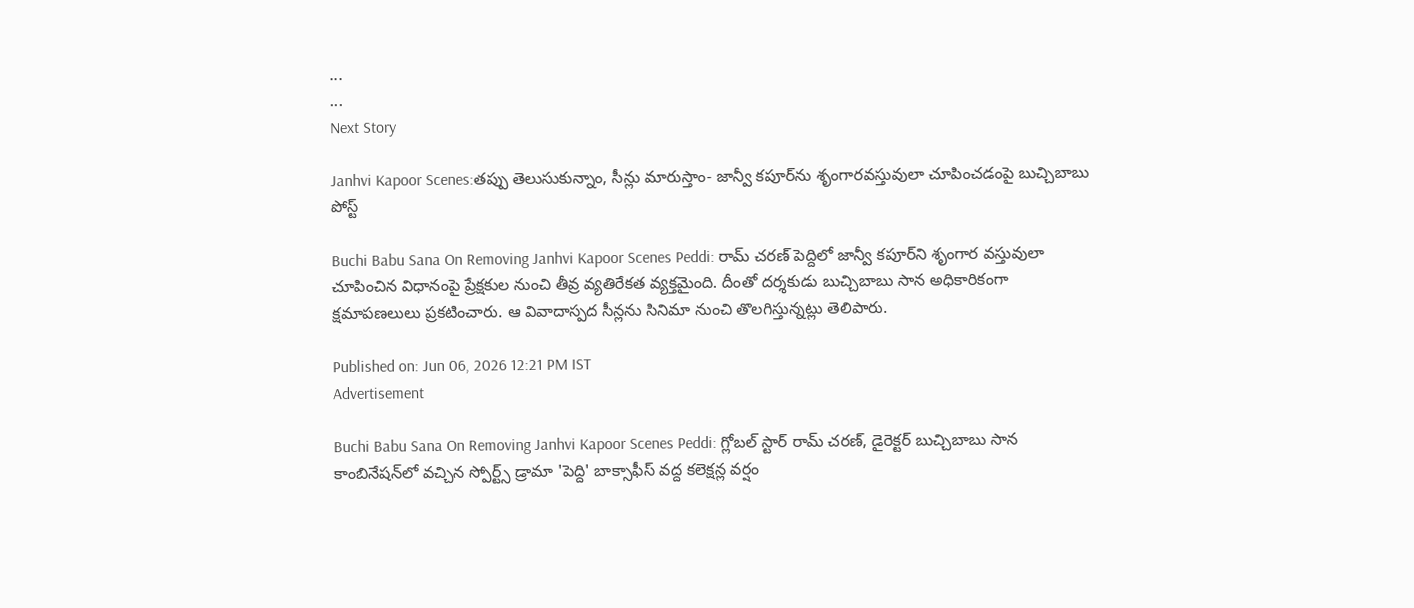...
...
Next Story

Janhvi Kapoor Scenes:తప్పు తెలుసుకున్నాం, సీన్లు మారుస్తాం- జాన్వీ కపూర్‌ను శృంగారవస్తువులా చూపించడంపై బుచ్చిబాబు పోస్ట్

Buchi Babu Sana On Removing Janhvi Kapoor Scenes Peddi: రామ్ చరణ్ పెద్దిలో జాన్వీ కపూర్‌ని శృంగార వస్తువులా చూపించిన విధానంపై ప్రేక్షకుల నుంచి తీవ్ర వ్యతిరేకత వ్యక్తమైంది. దీంతో దర్శకుడు బుచ్చిబాబు సాన అధికారికంగా క్షమాపణలులు ప్రకటించారు. ఆ వివాదాస్పద సీన్లను సినిమా నుంచి తొలగిస్తున్నట్లు తెలిపారు.

Published on: Jun 06, 2026 12:21 PM IST
Advertisement

Buchi Babu Sana On Removing Janhvi Kapoor Scenes Peddi: గ్లోబల్ స్టార్ రామ్ చరణ్, డైరెక్టర్ బుచ్చిబాబు సాన కాంబినేషన్‌లో వచ్చిన స్పోర్ట్స్ డ్రామా 'పెద్ది' బాక్సాఫీస్ వద్ద కలెక్షన్ల వర్షం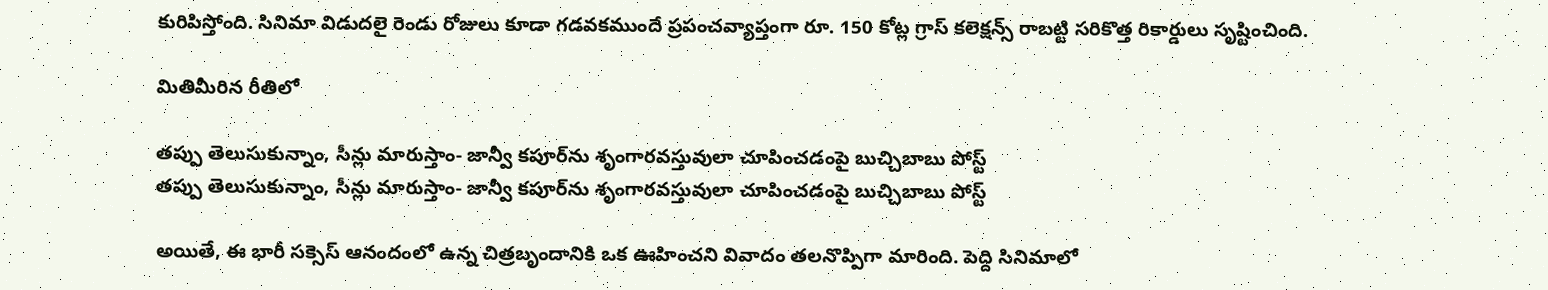కురిపిస్తోంది. సినిమా విడుదలై రెండు రోజులు కూడా గడవకముందే ప్రపంచవ్యాప్తంగా రూ. 150 కోట్ల గ్రాస్ కలెక్షన్స్ రాబట్టి సరికొత్త రికార్డులు సృష్టించింది.

మితిమీరిన రీతిలో

తప్పు తెలుసుకున్నాం, సీన్లు మారుస్తాం- జాన్వీ కపూర్‌ను శృంగారవస్తువులా చూపించడంపై బుచ్చిబాబు పోస్ట్
తప్పు తెలుసుకున్నాం, సీన్లు మారుస్తాం- జాన్వీ కపూర్‌ను శృంగారవస్తువులా చూపించడంపై బుచ్చిబాబు పోస్ట్

అయితే, ఈ భారీ సక్సెస్ ఆనందంలో ఉన్న చిత్రబృందానికి ఒక ఊహించని వివాదం తలనొప్పిగా మారింది. పెద్ది సినిమాలో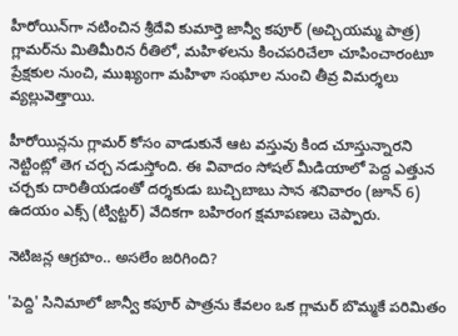హీరోయిన్‌గా నటించిన శ్రీదేవి కుమార్తె జాన్వీ కపూర్ (అచ్చియమ్మ పాత్ర) గ్లామర్‌ను మితిమీరిన రీతిలో, మహిళలను కించపరిచేలా చూపించారంటూ ప్రేక్షకుల నుంచి, ముఖ్యంగా మహిళా సంఘాల నుంచి తీవ్ర విమర్శలు వ్యల్లువెత్తాయి.

హీరోయిన్లను గ్లామర్ కోసం వాడుకునే ఆట వస్తువు కింద చూస్తున్నారని నెట్టింట్లో తెగ చర్చ నడుస్తోంది. ఈ వివాదం సోషల్ మీడియాలో పెద్ద ఎత్తున చర్చకు దారితీయడంతో దర్శకుడు బుచ్చిబాబు సాన శనివారం (జూన్ 6) ఉదయం ఎక్స్ (ట్విట్టర్) వేదికగా బహిరంగ క్షమాపణలు చెప్పారు.

నెటిజన్ల ఆగ్రహం.. అసలేం జరిగింది?

'పెద్ది' సినిమాలో జాన్వీ కపూర్ పాత్రను కేవలం ఒక గ్లామర్ బొమ్మకే పరిమితం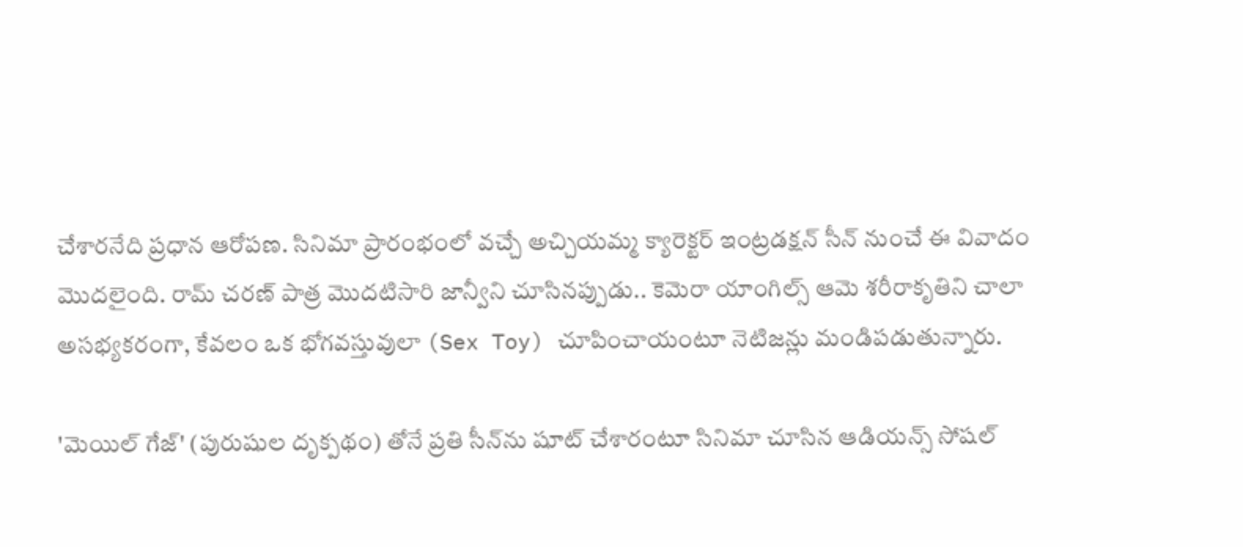చేశారనేది ప్రధాన ఆరోపణ. సినిమా ప్రారంభంలో వచ్చే అచ్చియమ్మ క్యారెక్టర్ ఇంట్రడక్షన్ సీన్ నుంచే ఈ వివాదం మొదలైంది. రామ్ చరణ్ పాత్ర మొదటిసారి జాన్వీని చూసినప్పుడు.. కెమెరా యాంగిల్స్ ఆమె శరీరాకృతిని చాలా అసభ్యకరంగా, కేవలం ఒక భోగవస్తువులా (Sex Toy) చూపించాయంటూ నెటిజన్లు మండిపడుతున్నారు.

'మెయిల్ గేజ్' (పురుషుల దృక్పథం) తోనే ప్రతి సీన్‌ను షూట్ చేశారంటూ సినిమా చూసిన ఆడియన్స్ సోషల్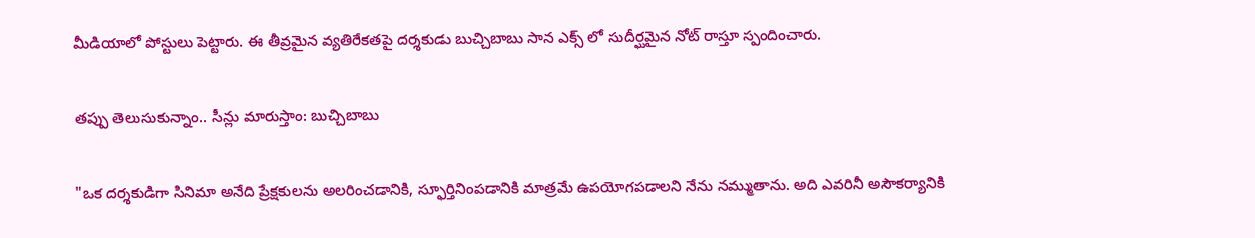మీడియాలో పోస్టులు పెట్టారు. ఈ తీవ్రమైన వ్యతిరేకతపై దర్శకుడు బుచ్చిబాబు సాన ఎక్స్ లో సుదీర్ఘమైన నోట్ రాస్తూ స్పందించారు.

తప్పు తెలుసుకున్నాం.. సీన్లు మారుస్తాం: బుచ్చిబాబు

"ఒక దర్శకుడిగా సినిమా అనేది ప్రేక్షకులను అలరించడానికి, స్ఫూర్తినింపడానికి మాత్రమే ఉపయోగపడాలని నేను నమ్ముతాను. అది ఎవరినీ అసౌకర్యానికి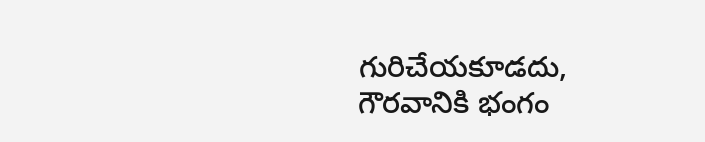గురిచేయకూడదు, గౌరవానికి భంగం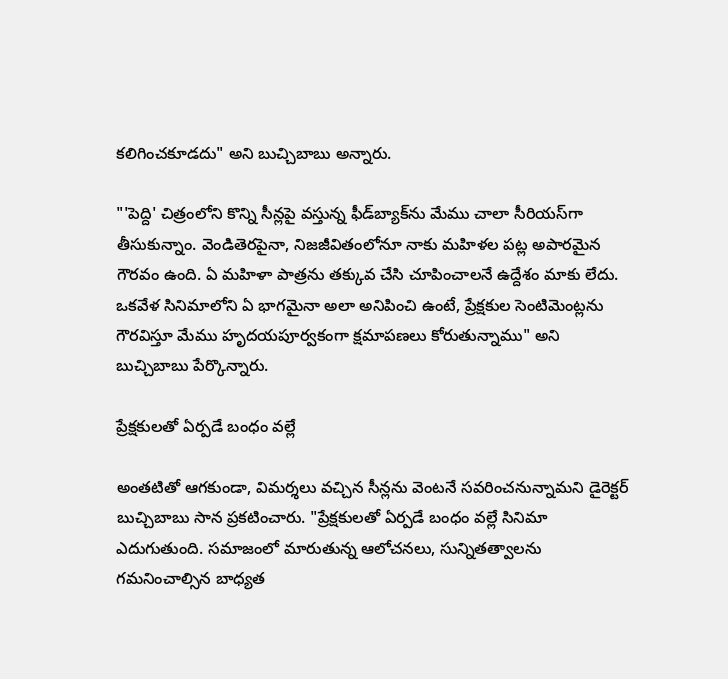కలిగించకూడదు" అని బుచ్చిబాబు అన్నారు.

"'పెద్ది' చిత్రంలోని కొన్ని సీన్లపై వస్తున్న ఫీడ్‌బ్యాక్‌ను మేము చాలా సీరియస్‌గా తీసుకున్నాం. వెండితెరపైనా, నిజజీవితంలోనూ నాకు మహిళల పట్ల అపారమైన గౌరవం ఉంది. ఏ మహిళా పాత్రను తక్కువ చేసి చూపించాలనే ఉద్దేశం మాకు లేదు. ఒకవేళ సినిమాలోని ఏ భాగమైనా అలా అనిపించి ఉంటే, ప్రేక్షకుల సెంటిమెంట్లను గౌరవిస్తూ మేము హృదయపూర్వకంగా క్షమాపణలు కోరుతున్నాము" అని బుచ్చిబాబు పేర్కొన్నారు.

ప్రేక్షకులతో ఏర్పడే బంధం వల్లే

అంతటితో ఆగకుండా, విమర్శలు వచ్చిన సీన్లను వెంటనే సవరించనున్నామని డైరెక్టర్ బుచ్చిబాబు సాన ప్రకటించారు. "ప్రేక్షకులతో ఏర్పడే బంధం వల్లే సినిమా ఎదుగుతుంది. సమాజంలో మారుతున్న ఆలోచనలు, సున్నితత్వాలను గమనించాల్సిన బాధ్యత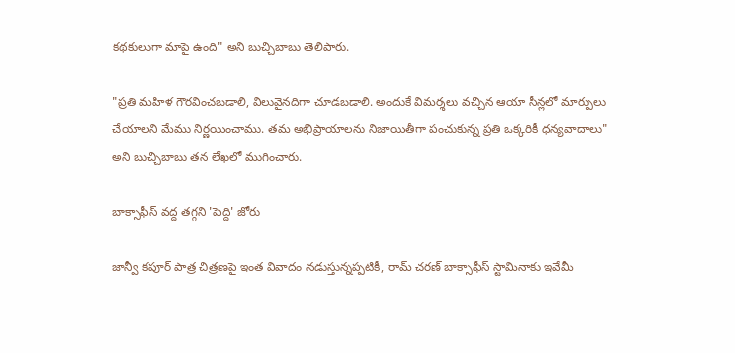కథకులుగా మాపై ఉంది" అని బుచ్చిబాబు తెలిపారు.

"ప్రతి మహిళ గౌరవించబడాలి, విలువైనదిగా చూడబడాలి. అందుకే విమర్శలు వచ్చిన ఆయా సీన్లలో మార్పులు చేయాలని మేము నిర్ణయించాము. తమ అభిప్రాయాలను నిజాయితీగా పంచుకున్న ప్రతి ఒక్కరికీ ధన్యవాదాలు" అని బుచ్చిబాబు తన లేఖలో ముగించారు.

బాక్సాఫీస్ వద్ద తగ్గని 'పెద్ది' జోరు

జాన్వీ కపూర్ పాత్ర చిత్రణపై ఇంత వివాదం నడుస్తున్నప్పటికీ, రామ్ చరణ్ బాక్సాఫీస్ స్టామినాకు ఇవేమీ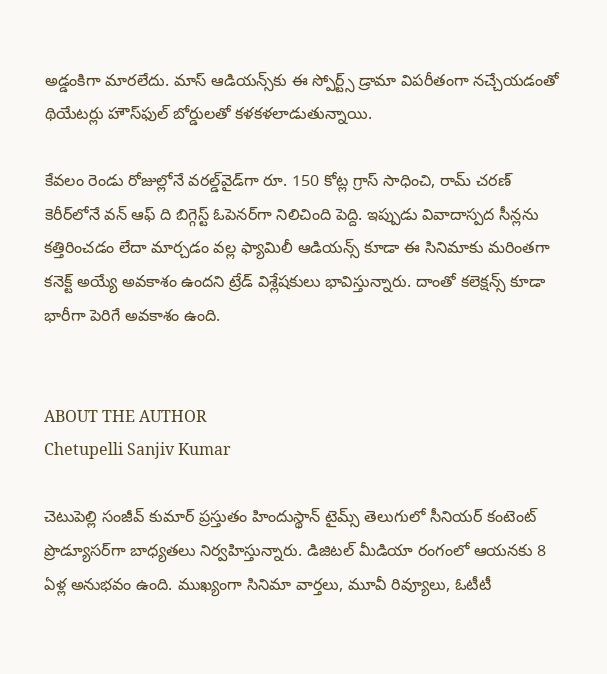అడ్డంకిగా మారలేదు. మాస్ ఆడియన్స్‌కు ఈ స్పోర్ట్స్ డ్రామా విపరీతంగా నచ్చేయడంతో థియేటర్లు హౌస్‌ఫుల్ బోర్డులతో కళకళలాడుతున్నాయి.

కేవలం రెండు రోజుల్లోనే వరల్డ్‌వైడ్‌గా రూ. 150 కోట్ల గ్రాస్ సాధించి, రామ్ చరణ్ కెరీర్‌లోనే వన్ ఆఫ్ ది బిగ్గెస్ట్ ఓపెనర్‌గా నిలిచింది పెద్ది. ఇప్పుడు వివాదాస్పద సీన్లను కత్తిరించడం లేదా మార్చడం వల్ల ఫ్యామిలీ ఆడియన్స్ కూడా ఈ సినిమాకు మరింతగా కనెక్ట్ అయ్యే అవకాశం ఉందని ట్రేడ్ విశ్లేషకులు భావిస్తున్నారు. దాంతో కలెక్షన్స్ కూడా భారీగా పెరిగే అవకాశం ఉంది.


ABOUT THE AUTHOR
Chetupelli Sanjiv Kumar

చెటుపెల్లి సంజీవ్ కుమార్ ప్రస్తుతం హిందుస్థాన్ టైమ్స్ తెలుగులో సీనియర్ కంటెంట్ ప్రొడ్యూసర్‌గా బాధ్యతలు నిర్వహిస్తున్నారు. డిజిటల్ మీడియా రంగంలో ఆయనకు 8 ఏళ్ల అనుభవం ఉంది. ముఖ్యంగా సినిమా వార్తలు, మూవీ రివ్యూలు, ఓటీటీ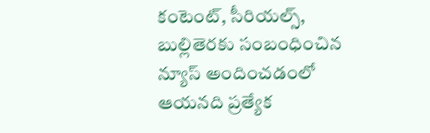కంటెంట్, సీరియల్స్, బుల్లితెరకు సంబంధించిన న్యూస్ అందించడంలో ఆయనది ప్రత్యేక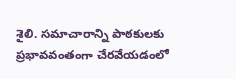శైలి. సమాచారాన్ని పాఠకులకు ప్రభావవంతంగా చేరవేయడంలో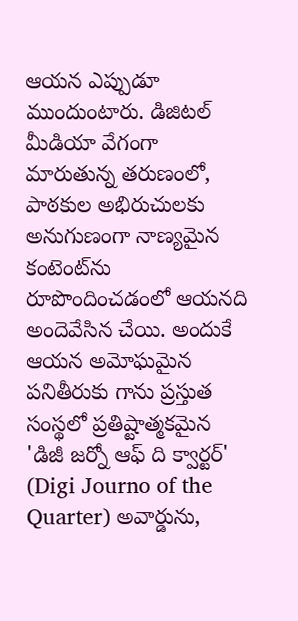ఆయన ఎప్పుడూ ముందుంటారు. డిజిటల్ మీడియా వేగంగా మారుతున్న తరుణంలో, పాఠకుల అభిరుచులకు అనుగుణంగా నాణ్యమైన కంటెంట్‌ను రూపొందించడంలో ఆయనది అందెవేసిన చేయి. అందుకే ఆయన అమోఘమైన పనితీరుకు గాను ప్రస్తుత సంస్థలో ప్రతిష్టాత్మకమైన 'డిజీ జర్నో ఆఫ్ ది క్వార్టర్' (Digi Journo of the Quarter) అవార్డును,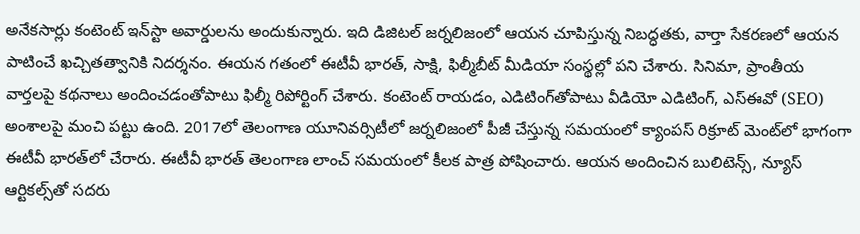అనేకసార్లు కంటెంట్ ఇన్‌స్టా అవార్డులను అందుకున్నారు. ఇది డిజిటల్ జర్నలిజంలో ఆయన చూపిస్తున్న నిబద్ధతకు, వార్తా సేకరణలో ఆయన పాటించే ఖచ్చితత్వానికి నిదర్శనం. ఈయన గతంలో ఈటీవీ భారత్, సాక్షి, ఫిల్మీబీట్ మీడియా సంస్థల్లో పని చేశారు. సినిమా, ప్రాంతీయ వార్తలపై కథనాలు అందించడంతోపాటు ఫిల్మీ రిపోర్టింగ్ చేశారు. కంటెంట్ రాయడం, ఎడిటింగ్‌తోపాటు వీడియో ఎడిటింగ్, ఎస్‌ఈవో (SEO) అంశాలపై మంచి పట్టు ఉంది. 2017లో తెలంగాణ యూనివర్సిటీలో జర్నలిజంలో పీజీ చేస్తున్న సమయంలో క్యాంపస్ రిక్రూట్ మెంట్‌లో భాగంగా ఈటీవీ భారత్‌లో చేరారు. ఈటీవీ భారత్ తెలంగాణ లాంచ్ సమయంలో కీలక పాత్ర పోషించారు. ఆయన అందించిన బులిటెన్స్, న్యూస్ ఆర్టికల్స్‌తో సదరు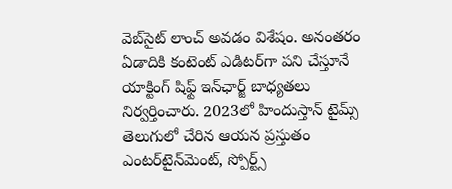వెబ్‌సైట్ లాంచ్ అవడం విశేషం. అనంతరం ఏడాదికి కంటెంట్ ఎడిటర్‌గా పని చేస్తూనే యాక్టింగ్ షిఫ్ట్ ఇన్‌ఛార్జ్ బాధ్యతలు నిర్వర్తించారు. 2023లో హిందుస్తాన్ టైమ్స్ తెలుగులో చేరిన ఆయన ప్రస్తుతం ఎంటర్‌టైన్‌మెంట్, స్పోర్ట్స్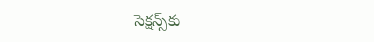సెక్షన్స్‌కు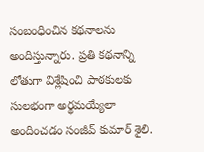సంబంధించిన కథనాలను అందిస్తున్నారు. ప్రతి కథనాన్ని లోతుగా విశ్లేషించి పాఠకులకు సులభంగా అర్థమయ్యేలా అందించడం సంజీవ్ కుమార్ శైలి.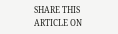SHARE THIS ARTICLE ON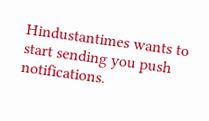Hindustantimes wants to start sending you push notifications.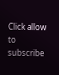Click allow to subscribe